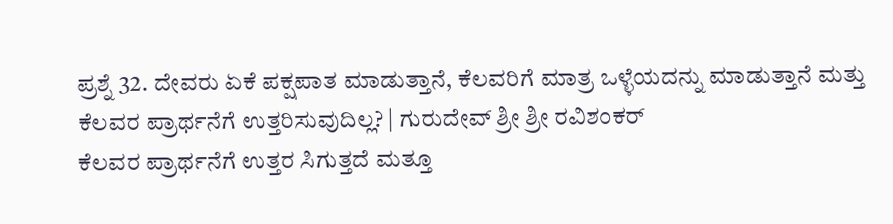ಪ್ರಶ್ನೆ 32. ದೇವರು ಏಕೆ ಪಕ್ಷಪಾತ ಮಾಡುತ್ತಾನೆ, ಕೆಲವರಿಗೆ ಮಾತ್ರ ಒಳ್ಳೆಯದನ್ನು ಮಾಡುತ್ತಾನೆ ಮತ್ತು ಕೆಲವರ ಪ್ರಾರ್ಥನೆಗೆ ಉತ್ತರಿಸುವುದಿಲ್ಲ? | ಗುರುದೇವ್ ಶ್ರೀ ಶ್ರೀ ರವಿಶಂಕರ್
ಕೆಲವರ ಪ್ರಾರ್ಥನೆಗೆ ಉತ್ತರ ಸಿಗುತ್ತದೆ ಮತ್ತೂ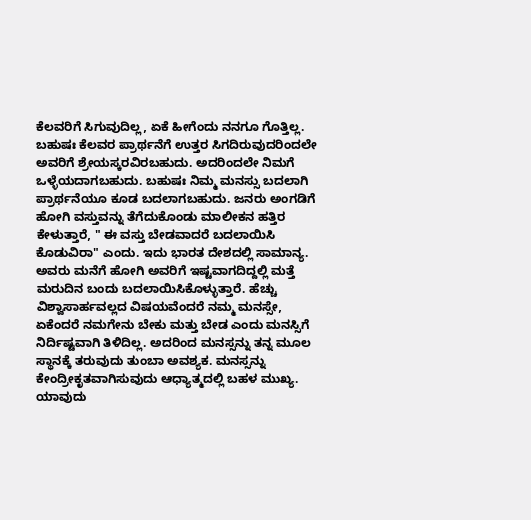ಕೆಲವರಿಗೆ ಸಿಗುವುದಿಲ್ಲ, ಏಕೆ ಹೀಗೆಂದು ನನಗೂ ಗೊತ್ತಿಲ್ಲ. ಬಹುಷಃ ಕೆಲವರ ಪ್ರಾರ್ಥನೆಗೆ ಉತ್ತರ ಸಿಗದಿರುವುದರಿಂದಲೇ ಅವರಿಗೆ ಶ್ರೇಯಸ್ಕರವಿರಬಹುದು. ಅದರಿಂದಲೇ ನಿಮಗೆ ಒಳ್ಳೆಯದಾಗಬಹುದು. ಬಹುಷಃ ನಿಮ್ಮ ಮನಸ್ಸು ಬದಲಾಗಿ ಪ್ರಾರ್ಥನೆಯೂ ಕೂಡ ಬದಲಾಗಬಹುದು. ಜನರು ಅಂಗಡಿಗೆ ಹೋಗಿ ವಸ್ತುವನ್ನು ತೆಗೆದುಕೊಂಡು ಮಾಲೀಕನ ಹತ್ತಿರ ಕೇಳುತ್ತಾರೆ, " ಈ ವಸ್ತು ಬೇಡವಾದರೆ ಬದಲಾಯಿಸಿ ಕೊಡುವಿರಾ" ಎಂದು. ಇದು ಭಾರತ ದೇಶದಲ್ಲಿ ಸಾಮಾನ್ಯ.
ಅವರು ಮನೆಗೆ ಹೋಗಿ ಅವರಿಗೆ ಇಷ್ಟವಾಗದಿದ್ದಲ್ಲಿ ಮತ್ತೆ ಮರುದಿನ ಬಂದು ಬದಲಾಯಿಸಿಕೊಳ್ಳುತ್ತಾರೆ. ಹೆಚ್ಚು ವಿಶ್ವಾಸಾರ್ಹವಲ್ಲದ ವಿಷಯವೆಂದರೆ ನಮ್ಮ ಮನಸ್ಸೇ, ಏಕೆಂದರೆ ನಮಗೇನು ಬೇಕು ಮತ್ತು ಬೇಡ ಎಂದು ಮನಸ್ಸಿಗೆ ನಿರ್ದಿಷ್ಟವಾಗಿ ತಿಳಿದಿಲ್ಲ. ಅದರಿಂದ ಮನಸ್ಸನ್ನು ತನ್ನ ಮೂಲ ಸ್ಥಾನಕ್ಕೆ ತರುವುದು ತುಂಬಾ ಅವಶ್ಯಕ. ಮನಸ್ಸನ್ನು ಕೇಂದ್ರೀಕೃತವಾಗಿಸುವುದು ಆಧ್ಯಾತ್ಮದಲ್ಲಿ ಬಹಳ ಮುಖ್ಯ. ಯಾವುದು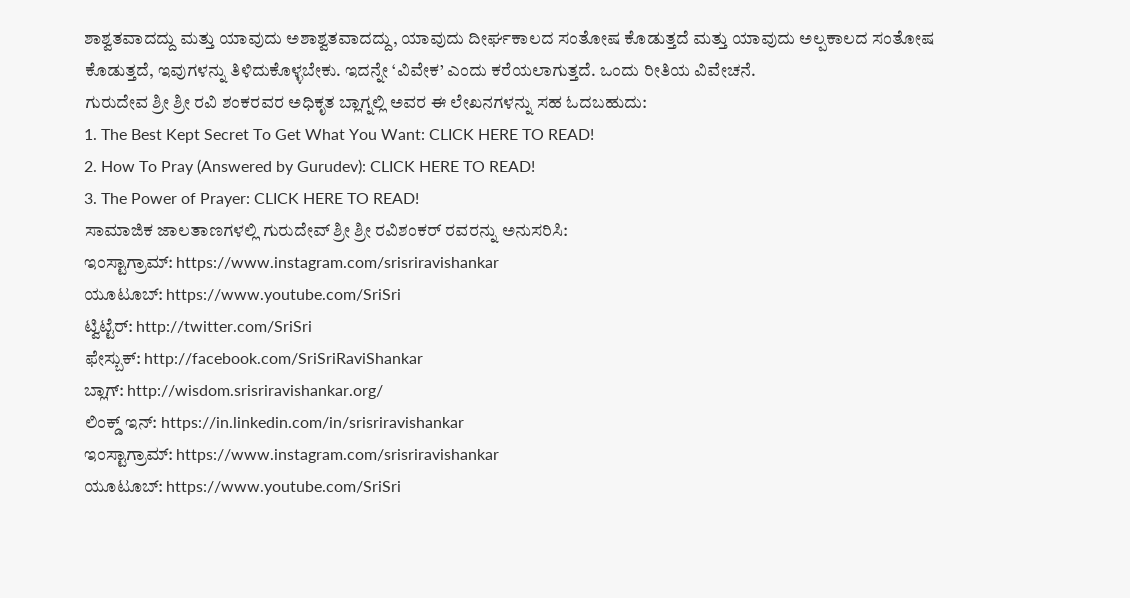ಶಾಶ್ವತವಾದದ್ದು ಮತ್ತು ಯಾವುದು ಅಶಾಶ್ವತವಾದದ್ದು, ಯಾವುದು ದೀರ್ಘಕಾಲದ ಸಂತೋಷ ಕೊಡುತ್ತದೆ ಮತ್ತು ಯಾವುದು ಅಲ್ಪಕಾಲದ ಸಂತೋಷ ಕೊಡುತ್ತದೆ, ಇವುಗಳನ್ನು ತಿಳಿದುಕೊಳ್ಳಬೇಕು. ಇದನ್ನೇ ‘ವಿವೇಕ’ ಎಂದು ಕರೆಯಲಾಗುತ್ತದೆ. ಒಂದು ರೀತಿಯ ವಿವೇಚನೆ.
ಗುರುದೇವ ಶ್ರೀ ಶ್ರೀ ರವಿ ಶಂಕರವರ ಅಧಿಕೃತ ಬ್ಲಾಗ್ನಲ್ಲಿ ಅವರ ಈ ಲೇಖನಗಳನ್ನು ಸಹ ಓದಬಹುದು:
1. The Best Kept Secret To Get What You Want: CLICK HERE TO READ!
2. How To Pray (Answered by Gurudev): CLICK HERE TO READ!
3. The Power of Prayer: CLICK HERE TO READ!
ಸಾಮಾಜಿಕ ಜಾಲತಾಣಗಳಲ್ಲಿ ಗುರುದೇವ್ ಶ್ರೀ ಶ್ರೀ ರವಿಶಂಕರ್ ರವರನ್ನು ಅನುಸರಿಸಿ:
ಇಂಸ್ಟಾಗ್ರಾಮ್: https://www.instagram.com/srisriravishankar
ಯೂಟೂಬ್: https://www.youtube.com/SriSri
ಟ್ವಿಟ್ಟೆರ್: http://twitter.com/SriSri
ಫೇಸ್ಬುಕ್: http://facebook.com/SriSriRaviShankar
ಬ್ಲಾಗ್: http://wisdom.srisriravishankar.org/
ಲಿಂಕ್ಡ್ ಇನ್: https://in.linkedin.com/in/srisriravishankar
ಇಂಸ್ಟಾಗ್ರಾಮ್: https://www.instagram.com/srisriravishankar
ಯೂಟೂಬ್: https://www.youtube.com/SriSri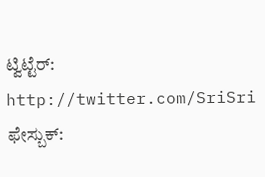ಟ್ವಿಟ್ಟೆರ್: http://twitter.com/SriSri
ಫೇಸ್ಬುಕ್: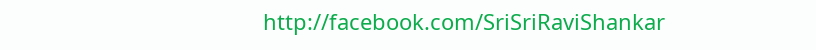http://facebook.com/SriSriRaviShankar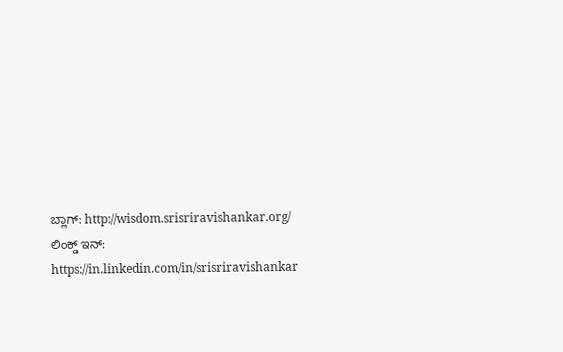ಬ್ಲಾಗ್: http://wisdom.srisriravishankar.org/
ಲಿಂಕ್ಡ್ ಇನ್: https://in.linkedin.com/in/srisriravishankar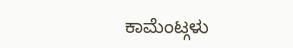ಕಾಮೆಂಟ್ಗಳು